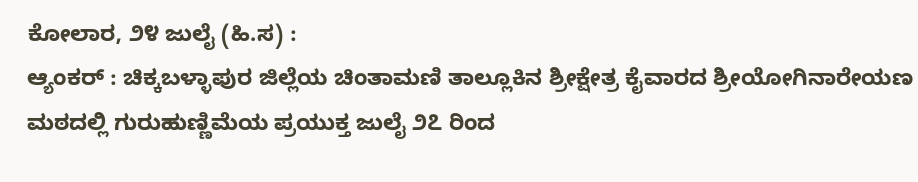ಕೋಲಾರ, ೨೪ ಜುಲೈ (ಹಿ.ಸ) :
ಆ್ಯಂಕರ್ : ಚಿಕ್ಕಬಳ್ಳಾಪುರ ಜಿಲ್ಲೆಯ ಚಿಂತಾಮಣಿ ತಾಲ್ಲೂಕಿನ ಶ್ರೀಕ್ಷೇತ್ರ ಕೈವಾರದ ಶ್ರೀಯೋಗಿನಾರೇಯಣ ಮಠದಲ್ಲಿ ಗುರುಹುಣ್ಣಿಮೆಯ ಪ್ರಯುಕ್ತ ಜುಲೈ ೨೭ ರಿಂದ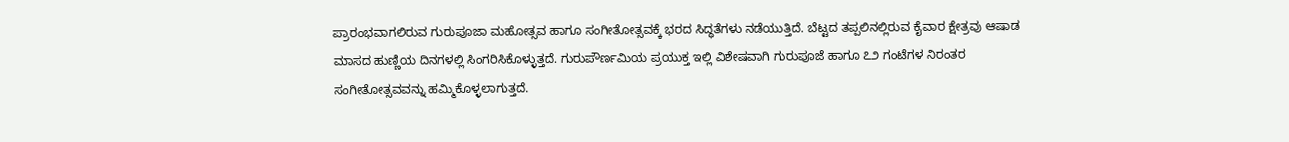ಪ್ರಾರಂಭವಾಗಲಿರುವ ಗುರುಪೂಜಾ ಮಹೋತ್ಸವ ಹಾಗೂ ಸಂಗೀತೋತ್ಸವಕ್ಕೆ ಭರದ ಸಿದ್ಧತೆಗಳು ನಡೆಯುತ್ತಿದೆ. ಬೆಟ್ಟದ ತಪ್ಪಲಿನಲ್ಲಿರುವ ಕೈವಾರ ಕ್ಷೇತ್ರವು ಆಷಾಡ ಮಾಸದ ಹುಣ್ಣಿಯ ದಿನಗಳಲ್ಲಿ ಸಿಂಗರಿಸಿಕೊಳ್ಳುತ್ತದೆ. ಗುರುಪೌರ್ಣಮಿಯ ಪ್ರಯುಕ್ತ ಇಲ್ಲಿ ವಿಶೇಷವಾಗಿ ಗುರುಪೂಜೆ ಹಾಗೂ ೭೨ ಗಂಟೆಗಳ ನಿರಂತರ ಸಂಗೀತೋತ್ಸವವನ್ನು ಹಮ್ಮಿಕೊಳ್ಳಲಾಗುತ್ತದೆ.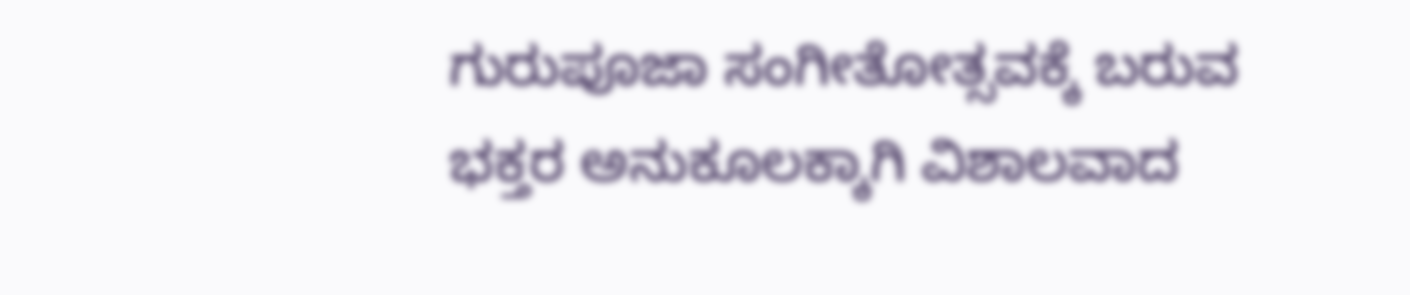ಗುರುಪೂಜಾ ಸಂಗೀತೋತ್ಸವಕ್ಕೆ ಬರುವ ಭಕ್ತರ ಅನುಕೂಲಕ್ಕಾಗಿ ವಿಶಾಲವಾದ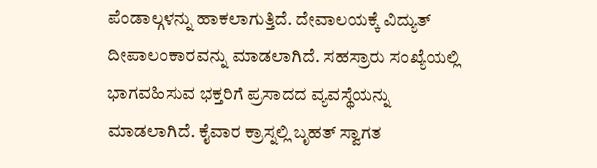ಪೆಂಡಾಲ್ಗಳನ್ನು ಹಾಕಲಾಗುತ್ತಿದೆ. ದೇವಾಲಯಕ್ಕೆ ವಿದ್ಯುತ್ ದೀಪಾಲಂಕಾರವನ್ನು ಮಾಡಲಾಗಿದೆ. ಸಹಸ್ರಾರು ಸಂಖ್ಯೆಯಲ್ಲಿ ಭಾಗವಹಿಸುವ ಭಕ್ತರಿಗೆ ಪ್ರಸಾದದ ವ್ಯವಸ್ಥೆಯನ್ನು ಮಾಡಲಾಗಿದೆ. ಕೈವಾರ ಕ್ರಾಸ್ನಲ್ಲಿ ಬೃಹತ್ ಸ್ವಾಗತ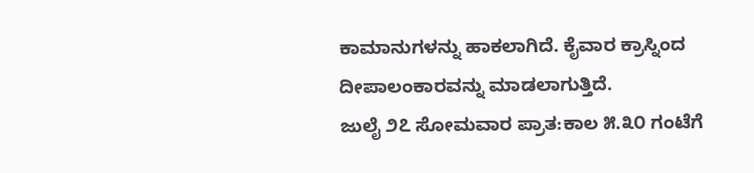ಕಾಮಾನುಗಳನ್ನು ಹಾಕಲಾಗಿದೆ. ಕೈವಾರ ಕ್ರಾಸ್ನಿಂದ ದೀಪಾಲಂಕಾರವನ್ನು ಮಾಡಲಾಗುತ್ತಿದೆ.
ಜುಲೈ ೨೭ ಸೋಮವಾರ ಪ್ರಾತ:ಕಾಲ ೫.೩೦ ಗಂಟೆಗೆ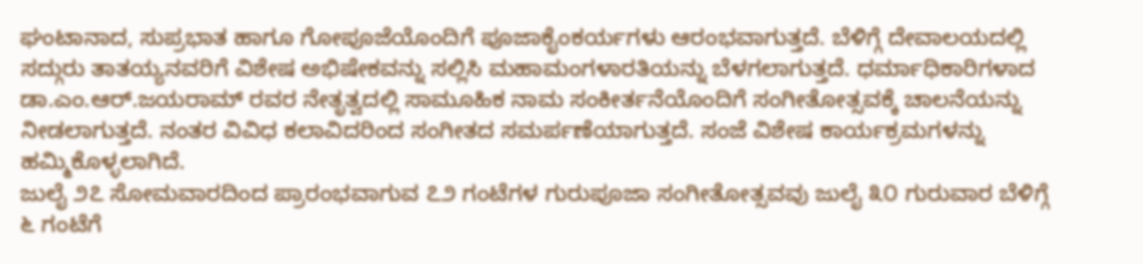ಘಂಟಾನಾದ, ಸುಪ್ರಭಾತ ಹಾಗೂ ಗೋಪೂಜೆಯೊಂದಿಗೆ ಪೂಜಾಕೈಂಕರ್ಯಗಳು ಆರಂಭವಾಗುತ್ತದೆ. ಬೆಳಿಗ್ಗೆ ದೇವಾಲಯದಲ್ಲಿ ಸದ್ಗುರು ತಾತಯ್ಯನವರಿಗೆ ವಿಶೇಷ ಅಭಿಷೇಕವನ್ನು ಸಲ್ಲಿಸಿ ಮಹಾಮಂಗಳಾರತಿಯನ್ನು ಬೆಳಗಲಾಗುತ್ತದೆ. ಧರ್ಮಾಧಿಕಾರಿಗಳಾದ ಡಾ.ಎಂ.ಆರ್.ಜಯರಾಮ್ ರವರ ನೇತೃತ್ವದಲ್ಲಿ ಸಾಮೂಹಿಕ ನಾಮ ಸಂಕೀರ್ತನೆಯೊಂದಿಗೆ ಸಂಗೀತೋತ್ಸವಕ್ಕೆ ಚಾಲನೆಯನ್ನು ನೀಡಲಾಗುತ್ತದೆ. ನಂತರ ವಿವಿಧ ಕಲಾವಿದರಿಂದ ಸಂಗೀತದ ಸಮರ್ಪಣೆಯಾಗುತ್ತದೆ. ಸಂಜೆ ವಿಶೇಷ ಕಾರ್ಯಕ್ರಮಗಳನ್ನು ಹಮ್ಮಿಕೊಳ್ಳಲಾಗಿದೆ.
ಜುಲೈ ೨೭ ಸೋಮವಾರದಿಂದ ಪ್ರಾರಂಭವಾಗುವ ೭೨ ಗಂಟೆಗಳ ಗುರುಪೂಜಾ ಸಂಗೀತೋತ್ಸವವು ಜುಲೈ ೩೦ ಗುರುವಾರ ಬೆಳಿಗ್ಗೆ ೬ ಗಂಟೆಗೆ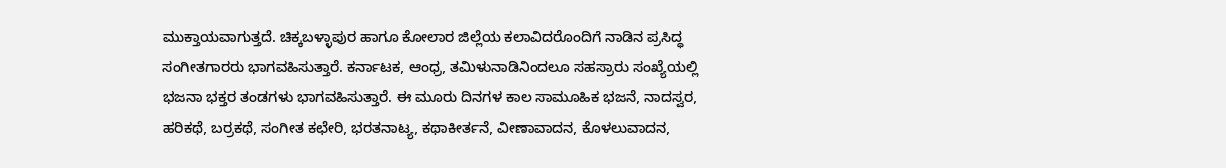ಮುಕ್ತಾಯವಾಗುತ್ತದೆ. ಚಿಕ್ಕಬಳ್ಳಾಪುರ ಹಾಗೂ ಕೋಲಾರ ಜಿಲ್ಲೆಯ ಕಲಾವಿದರೊಂದಿಗೆ ನಾಡಿನ ಪ್ರಸಿದ್ಧ ಸಂಗೀತಗಾರರು ಭಾಗವಹಿಸುತ್ತಾರೆ. ಕರ್ನಾಟಕ, ಆಂಧ್ರ, ತಮಿಳುನಾಡಿನಿಂದಲೂ ಸಹಸ್ರಾರು ಸಂಖ್ಯೆಯಲ್ಲಿ ಭಜನಾ ಭಕ್ತರ ತಂಡಗಳು ಭಾಗವಹಿಸುತ್ತಾರೆ. ಈ ಮೂರು ದಿನಗಳ ಕಾಲ ಸಾಮೂಹಿಕ ಭಜನೆ, ನಾದಸ್ವರ, ಹರಿಕಥೆ, ಬರ್ರಕಥೆ, ಸಂಗೀತ ಕಛೇರಿ, ಭರತನಾಟ್ಯ, ಕಥಾಕೀರ್ತನೆ, ವೀಣಾವಾದನ, ಕೊಳಲುವಾದನ,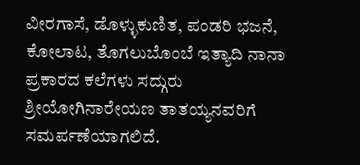ವೀರಗಾಸೆ, ಡೊಳ್ಳುಕುಣಿತ, ಪಂಡರಿ ಭಜನೆ, ಕೋಲಾಟ, ತೊಗಲುಬೊಂಬೆ ಇತ್ಯಾದಿ ನಾನಾ ಪ್ರಕಾರದ ಕಲೆಗಳು ಸದ್ಗುರು ಶ್ರೀಯೋಗಿನಾರೇಯಣ ತಾತಯ್ಯನವರಿಗೆ ಸಮರ್ಪಣೆಯಾಗಲಿದೆ.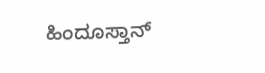ಹಿಂದೂಸ್ತಾನ್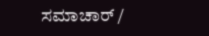ಸಮಾಚಾರ್ /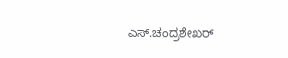ಎಸ್.ಚಂದ್ರಶೇಖರ್